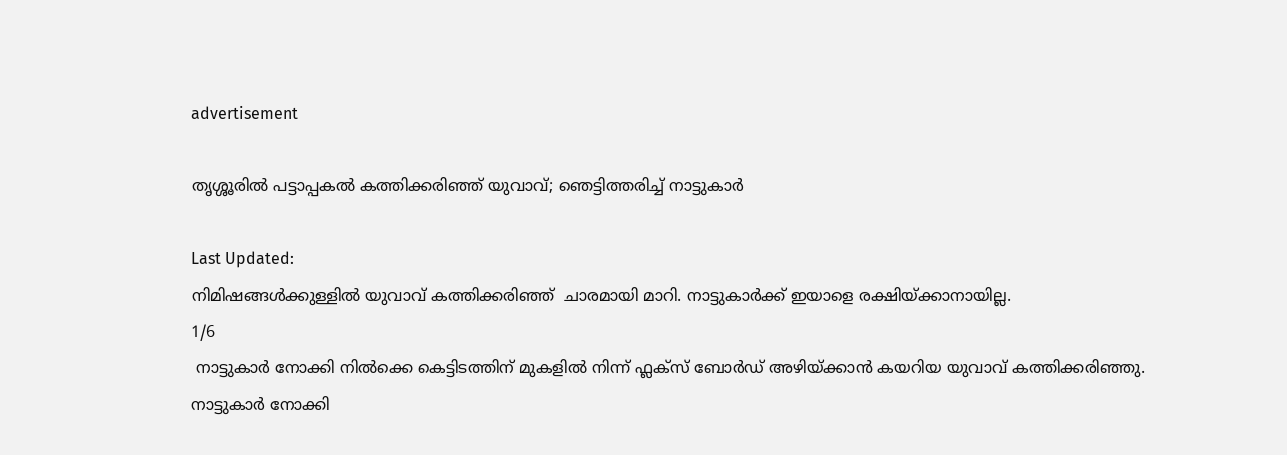advertisement

തൃശ്ശൂരിൽ പട്ടാപ്പകൽ കത്തിക്കരിഞ്ഞ് യുവാവ്; ഞെട്ടിത്തരിച്ച് നാട്ടുകാർ

Last Updated:
നിമിഷങ്ങൾക്കുള്ളിൽ യുവാവ് കത്തിക്കരിഞ്ഞ്  ചാരമായി മാറി. നാട്ടുകാർക്ക് ഇയാളെ രക്ഷിയ്ക്കാനായില്ല.
1/6
 നാട്ടുകാർ നോക്കി നിൽക്കെ കെട്ടിടത്തിന് മുകളിൽ നിന്ന് ഫ്ലക്സ് ബോർഡ് അഴിയ്ക്കാൻ കയറിയ യുവാവ് കത്തിക്കരിഞ്ഞു.
നാട്ടുകാർ നോക്കി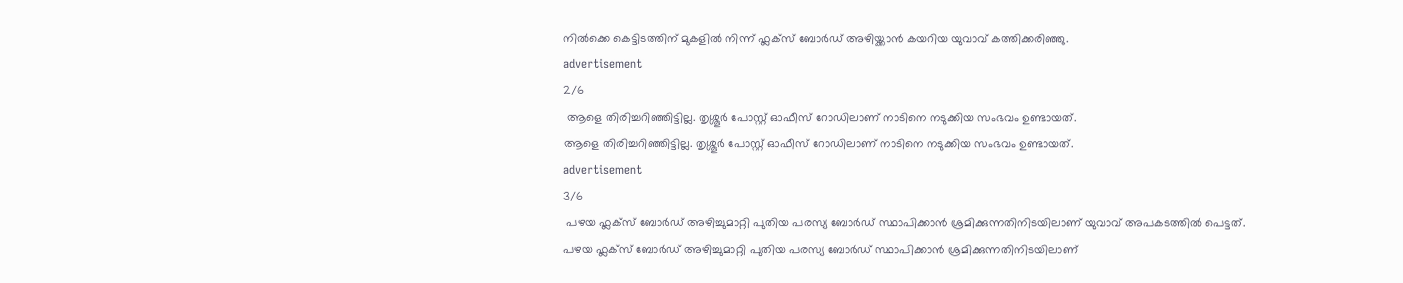നിൽക്കെ കെട്ടിടത്തിന് മുകളിൽ നിന്ന് ഫ്ലക്സ് ബോർഡ് അഴിയ്ക്കാൻ കയറിയ യുവാവ് കത്തിക്കരിഞ്ഞു.
advertisement
2/6
 ആളെ തിരിച്ചറിഞ്ഞിട്ടില്ല. തൃശ്ശൂർ പോസ്റ്റ് ഓഫീസ് റോഡിലാണ് നാടിനെ നടുക്കിയ സംഭവം ഉണ്ടായത്.
ആളെ തിരിച്ചറിഞ്ഞിട്ടില്ല. തൃശ്ശൂർ പോസ്റ്റ് ഓഫീസ് റോഡിലാണ് നാടിനെ നടുക്കിയ സംഭവം ഉണ്ടായത്.
advertisement
3/6
 പഴയ ഫ്ലക്സ് ബോർഡ് അഴിച്ചുമാറ്റി പുതിയ പരസ്യ ബോർഡ് സ്ഥാപിക്കാൻ ശ്രമിക്കുന്നതിനിടയിലാണ് യുവാവ് അപകടത്തിൽ പെട്ടത്.
പഴയ ഫ്ലക്സ് ബോർഡ് അഴിച്ചുമാറ്റി പുതിയ പരസ്യ ബോർഡ് സ്ഥാപിക്കാൻ ശ്രമിക്കുന്നതിനിടയിലാണ്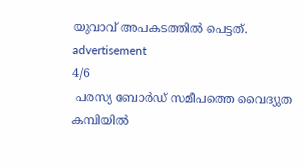യുവാവ് അപകടത്തിൽ പെട്ടത്.
advertisement
4/6
 പരസ്യ ബോർഡ് സമീപത്തെ വൈദ്യുത കമ്പിയിൽ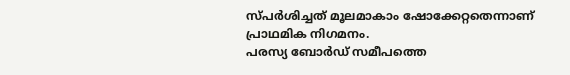സ്പർശിച്ചത് മൂലമാകാം ഷോക്കേറ്റതെന്നാണ് പ്രാഥമിക നിഗമനം.
പരസ്യ ബോർഡ് സമീപത്തെ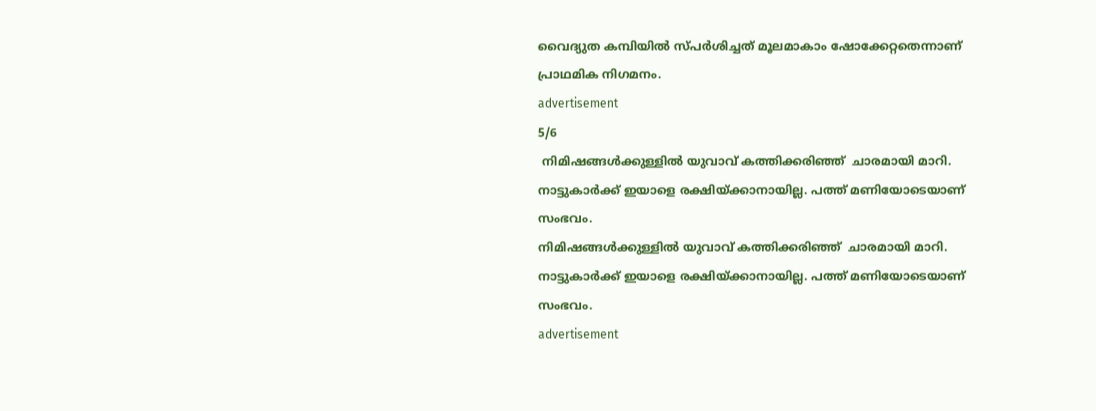വൈദ്യുത കമ്പിയിൽ സ്പർശിച്ചത് മൂലമാകാം ഷോക്കേറ്റതെന്നാണ് പ്രാഥമിക നിഗമനം.
advertisement
5/6
 നിമിഷങ്ങൾക്കുള്ളിൽ യുവാവ് കത്തിക്കരിഞ്ഞ്  ചാരമായി മാറി. നാട്ടുകാർക്ക് ഇയാളെ രക്ഷിയ്ക്കാനായില്ല. പത്ത് മണിയോടെയാണ് സംഭവം.
നിമിഷങ്ങൾക്കുള്ളിൽ യുവാവ് കത്തിക്കരിഞ്ഞ്  ചാരമായി മാറി. നാട്ടുകാർക്ക് ഇയാളെ രക്ഷിയ്ക്കാനായില്ല. പത്ത് മണിയോടെയാണ് സംഭവം.
advertisement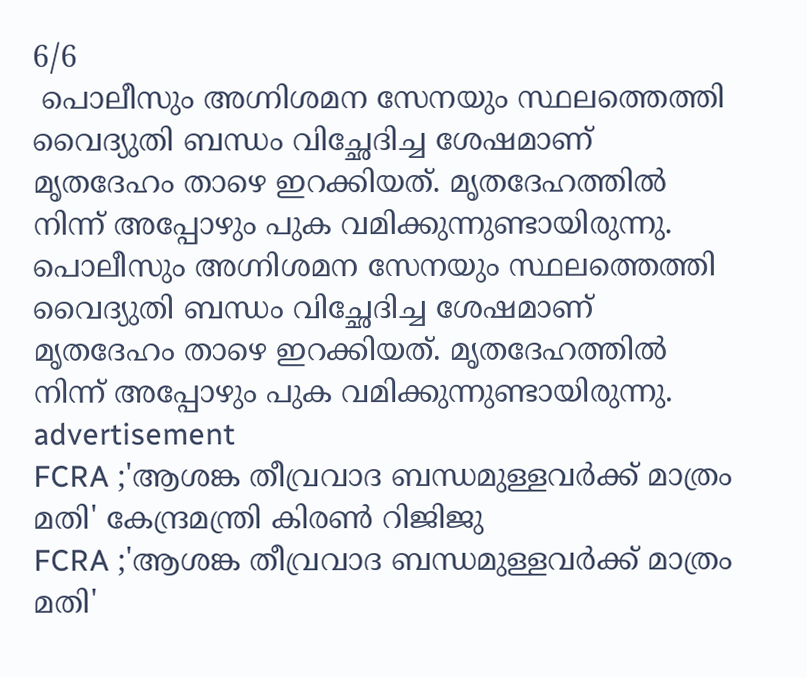6/6
 പൊലീസും അഗ്നിശമന സേനയും സ്ഥലത്തെത്തി വൈദ്യുതി ബന്ധം വിച്ഛേദിച്ച ശേഷമാണ് മൃതദേഹം താഴെ ഇറക്കിയത്. മൃതദേഹത്തിൽ നിന്ന് അപ്പോഴും പുക വമിക്കുന്നുണ്ടായിരുന്നു.
പൊലീസും അഗ്നിശമന സേനയും സ്ഥലത്തെത്തി വൈദ്യുതി ബന്ധം വിച്ഛേദിച്ച ശേഷമാണ് മൃതദേഹം താഴെ ഇറക്കിയത്. മൃതദേഹത്തിൽ നിന്ന് അപ്പോഴും പുക വമിക്കുന്നുണ്ടായിരുന്നു.
advertisement
FCRA ;'ആശങ്ക തീവ്രവാദ ബന്ധമുള്ളവർക്ക് മാത്രം മതി' കേന്ദ്രമന്ത്രി കിരണ്‍ റിജിജു
FCRA ;'ആശങ്ക തീവ്രവാദ ബന്ധമുള്ളവർക്ക് മാത്രം മതി'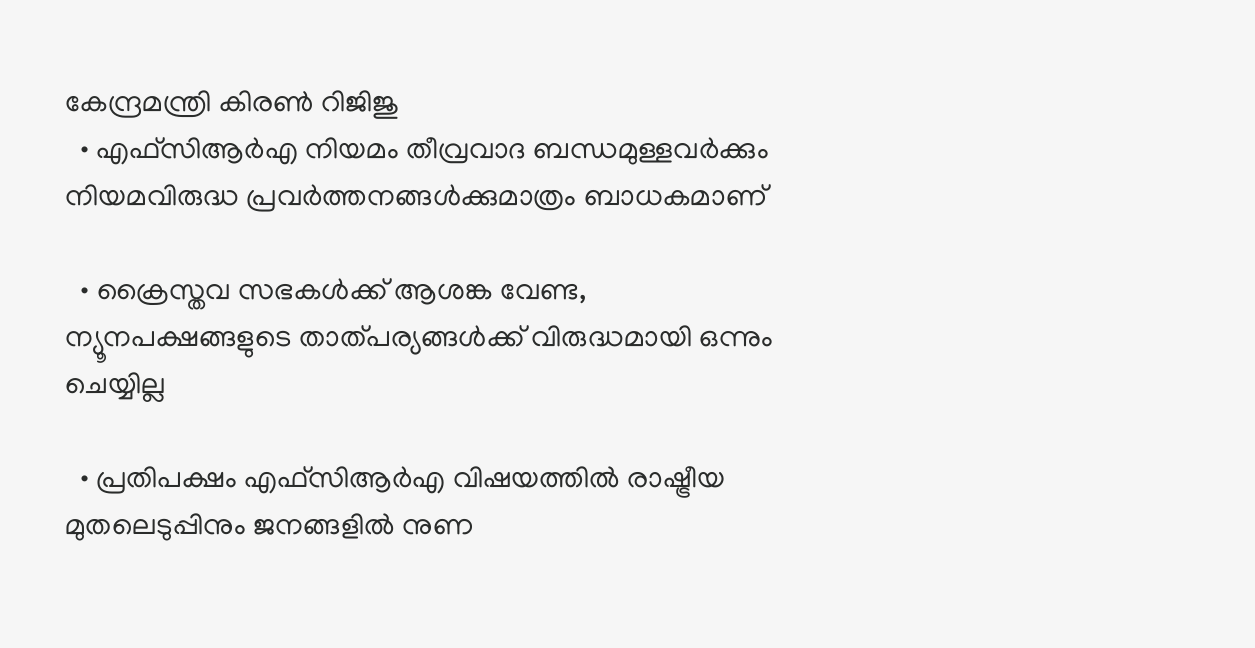കേന്ദ്രമന്ത്രി കിരണ്‍ റിജിജു
  • എഫ്‌സിആർഎ നിയമം തീവ്രവാദ ബന്ധമുള്ളവർക്കും നിയമവിരുദ്ധ പ്രവർത്തനങ്ങൾക്കുമാത്രം ബാധകമാണ്

  • ക്രൈസ്തവ സഭകൾക്ക് ആശങ്ക വേണ്ട, ന്യൂനപക്ഷങ്ങളുടെ താത്പര്യങ്ങൾക്ക് വിരുദ്ധമായി ഒന്നും ചെയ്യില്ല

  • പ്രതിപക്ഷം എഫ്‌സിആർഎ വിഷയത്തിൽ രാഷ്ട്രീയ മുതലെടുപ്പിനും ജനങ്ങളിൽ നുണ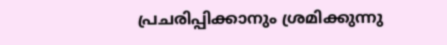പ്രചരിപ്പിക്കാനും ശ്രമിക്കുന്നു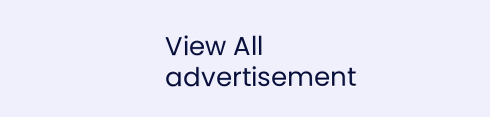View All
advertisement